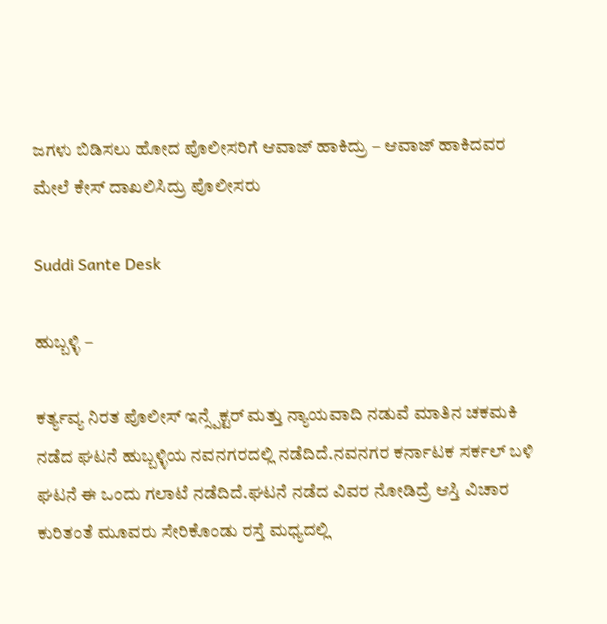ಜಗಳು ಬಿಡಿಸಲು ಹೋದ ಪೊಲೀಸರಿಗೆ ಆವಾಜ್ ಹಾಕಿದ್ರು – ಆವಾಜ್ ಹಾಕಿದವರ ಮೇಲೆ ಕೇಸ್ ದಾಖಲಿಸಿದ್ರು ಪೊಲೀಸರು

Suddi Sante Desk

ಹುಬ್ಬಳ್ಳಿ –

ಕರ್ತ್ಯವ್ಯ ನಿರತ ಪೊಲೀಸ್ ಇನ್ಸ್ಪೆಕ್ಟರ್ ಮತ್ತು ನ್ಯಾಯವಾದಿ ನಡುವೆ ಮಾತಿನ ಚಕಮಕಿ ನಡೆದ ಘಟನೆ ಹುಬ್ಬಳ್ಳಿಯ ನವನಗರದಲ್ಲಿ ನಡೆದಿದೆ.ನವನಗರ ಕರ್ನಾಟಕ ಸರ್ಕಲ್ ಬಳಿ ಘಟನೆ ಈ ಒಂದು ಗಲಾಟೆ ನಡೆದಿದೆ.ಘಟನೆ ನಡೆದ ವಿವರ ನೋಡಿದ್ರೆ ಆಸ್ತಿ ವಿಚಾರ ಕುರಿತಂತೆ ಮೂವರು ಸೇರಿಕೊಂಡು ರಸ್ತೆ ಮಧ್ಯದಲ್ಲಿ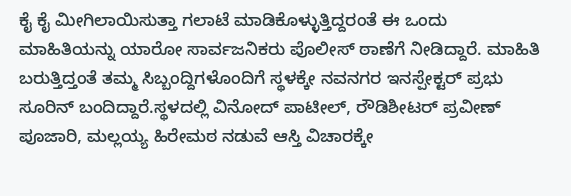ಕೈ ಕೈ ಮೀಗಿಲಾಯಿಸುತ್ತಾ ಗಲಾಟೆ ಮಾಡಿಕೊಳ್ಳುತ್ತಿದ್ದರಂತೆ ಈ ಒಂದು ಮಾಹಿತಿಯನ್ನು ಯಾರೋ ಸಾರ್ವಜನಿಕರು ಪೊಲೀಸ್ ಠಾಣೆಗೆ ನೀಡಿದ್ದಾರೆ. ಮಾಹಿತಿ ಬರುತ್ತಿದ್ತಂತೆ ತಮ್ಮ ಸಿಬ್ಬಂದ್ದಿಗಳೊಂದಿಗೆ ಸ್ಥಳಕ್ಕೇ ನವನಗರ ಇನಸ್ಪೇಕ್ಟರ್ ಪ್ರಭು ಸೂರಿನ್ ಬಂದಿದ್ದಾರೆ.ಸ್ಥಳದಲ್ಲಿ ವಿನೋದ್ ಪಾಟೀಲ್, ರೌಡಿಶೀಟರ್ ಪ್ರವೀಣ್ ಪೂಜಾರಿ, ಮಲ್ಲಯ್ಯ ಹಿರೇಮಠ ನಡುವೆ ಆಸ್ತಿ ವಿಚಾರಕ್ಕೇ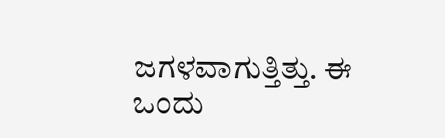ಜಗಳವಾಗುತ್ತಿತ್ತು. ಈ ಒಂದು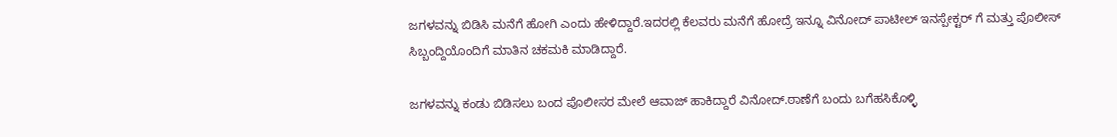ಜಗಳವನ್ನು ಬಿಡಿಸಿ ಮನೆಗೆ ಹೋಗಿ ಎಂದು ಹೇಳಿದ್ದಾರೆ.ಇದರಲ್ಲಿ ಕೆಲವರು ಮನೆಗೆ ಹೋದ್ರೆ ಇನ್ನೂ ವಿನೋದ್ ಪಾಟೀಲ್ ಇನಸ್ಪೇಕ್ಟರ್ ಗೆ ಮತ್ತು ಪೊಲೀಸ್ ಸಿಬ್ಬಂದ್ದಿಯೊಂದಿಗೆ ಮಾತಿನ ಚಕಮಕಿ ಮಾಡಿದ್ದಾರೆ.

ಜಗಳವನ್ನು ಕಂಡು ಬಿಡಿಸಲು ಬಂದ ಪೊಲೀಸರ ಮೇಲೆ ಆವಾಜ್ ಹಾಕಿದ್ದಾರೆ ವಿನೋದ್.ಠಾಣೆಗೆ ಬಂದು ಬಗೆಹಸಿಕೊಳ್ಳಿ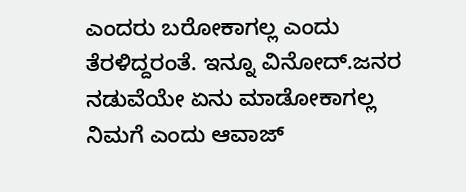ಎಂದರು ಬರೋಕಾಗಲ್ಲ ಎಂದು ತೆರಳಿದ್ದರಂತೆ. ಇನ್ನೂ ವಿನೋದ್.ಜನರ ನಡುವೆಯೇ ಏನು ಮಾಡೋಕಾಗಲ್ಲ ನಿಮಗೆ ಎಂದು ಆವಾಜ್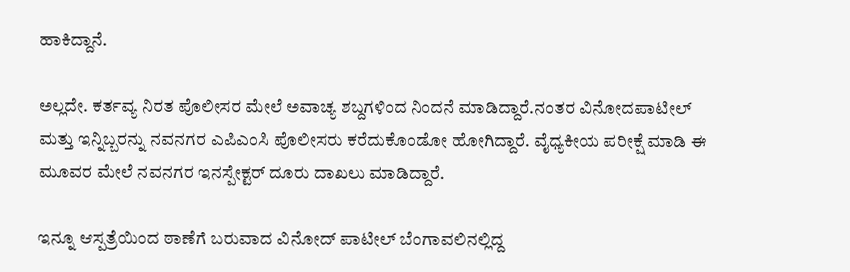ಹಾಕಿದ್ದಾನೆ.

ಅಲ್ಲದೇ. ಕರ್ತವ್ಯ ನಿರತ ಪೊಲೀಸರ ಮೇಲೆ ಅವಾಚ್ಯ ಶಬ್ದಗಳಿಂದ ನಿಂದನೆ ಮಾಡಿದ್ದಾರೆ.ನಂತರ ವಿನೋದಪಾಟೀಲ್ ಮತ್ತು ಇನ್ನಿಬ್ಬರನ್ನು ನವನಗರ ಎಪಿಎಂಸಿ ಪೊಲೀಸರು ಕರೆದುಕೊಂಡೋ ಹೋಗಿದ್ದಾರೆ. ವೈಧ್ಯಕೀಯ ಪರೀಕ್ಷೆ ಮಾಡಿ ಈ ಮೂವರ ಮೇಲೆ ನವನಗರ ಇನಸ್ಪೇಕ್ಟರ್ ದೂರು ದಾಖಲು ಮಾಡಿದ್ದಾರೆ.

ಇನ್ನೂ ಆಸ್ಪತ್ರೆಯಿಂದ ಠಾಣೆಗೆ ಬರುವಾದ ವಿನೋದ್ ಪಾಟೀಲ್ ಬೆಂಗಾವಲಿನಲ್ಲಿದ್ದ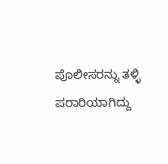ಪೊಲೀಸರನ್ನು ತಳ್ಳಿ ಪರಾರಿಯಾಗಿದ್ದು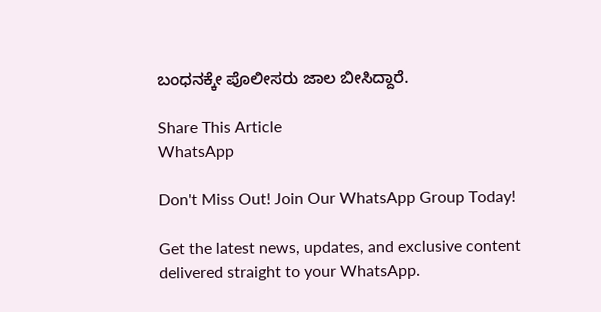ಬಂಧನಕ್ಕೇ ಪೊಲೀಸರು ಜಾಲ ಬೀಸಿದ್ದಾರೆ.

Share This Article
WhatsApp

Don't Miss Out! Join Our WhatsApp Group Today!

Get the latest news, updates, and exclusive content delivered straight to your WhatsApp.